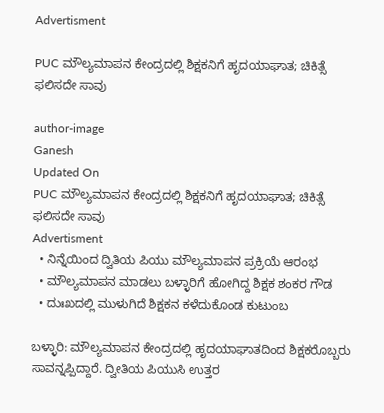Advertisment

PUC ಮೌಲ್ಯಮಾಪನ ಕೇಂದ್ರದಲ್ಲಿ ಶಿಕ್ಷಕನಿಗೆ ಹೃದಯಾಘಾತ; ಚಿಕಿತ್ಸೆ ಫಲಿಸದೇ ಸಾವು

author-image
Ganesh
Updated On
PUC ಮೌಲ್ಯಮಾಪನ ಕೇಂದ್ರದಲ್ಲಿ ಶಿಕ್ಷಕನಿಗೆ ಹೃದಯಾಘಾತ; ಚಿಕಿತ್ಸೆ ಫಲಿಸದೇ ಸಾವು
Advertisment
  • ನಿನ್ನೆಯಿಂದ ದ್ವಿತಿಯ ಪಿಯು ಮೌಲ್ಯಮಾಪನ ಪ್ರಕ್ರಿಯೆ ಆರಂಭ
  • ಮೌಲ್ಯಮಾಪನ ಮಾಡಲು ಬಳ್ಳಾರಿಗೆ ಹೋಗಿದ್ದ ಶಿಕ್ಷಕ ಶಂಕರ ಗೌಡ
  • ದುಃಖದಲ್ಲಿ ಮುಳುಗಿದೆ ಶಿಕ್ಷಕನ ಕಳೆದುಕೊಂಡ ಕುಟುಂಬ

ಬಳ್ಳಾರಿ: ಮೌಲ್ಯಮಾಪನ ಕೇಂದ್ರದಲ್ಲಿ ಹೃದಯಾಘಾತದಿಂದ ಶಿಕ್ಷಕರೊಬ್ಬರು ಸಾವನ್ನಪ್ಪಿದ್ದಾರೆ. ದ್ವೀತಿಯ ಪಿಯುಸಿ ಉತ್ತರ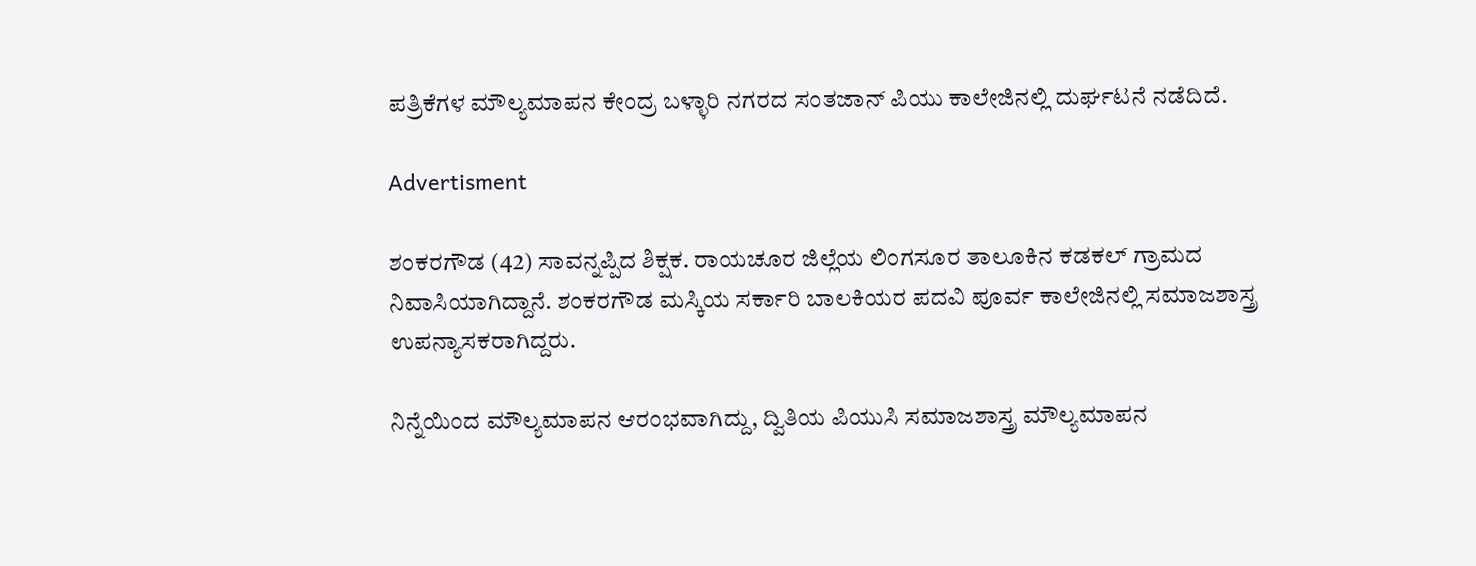ಪತ್ರಿಕೆಗಳ ಮೌಲ್ಯಮಾಪನ ಕೇಂದ್ರ ಬಳ್ಳಾರಿ ನಗರದ ಸಂತಜಾನ್ ಪಿಯು ಕಾಲೇಜಿನಲ್ಲಿ ದುರ್ಘಟನೆ ನಡೆದಿದೆ.

Advertisment

ಶಂಕರಗೌಡ (42) ಸಾವನ್ನಪ್ಪಿದ ಶಿಕ್ಷಕ. ರಾಯಚೂರ ಜಿಲ್ಲೆಯ ಲಿಂಗಸೂರ ತಾಲೂಕಿನ ಕಡಕಲ್ ಗ್ರಾಮದ ನಿವಾಸಿಯಾಗಿದ್ದಾನೆ. ಶಂಕರಗೌಡ ಮಸ್ಕಿಯ ಸರ್ಕಾರಿ ಬಾಲಕಿಯರ ಪದವಿ ಪೂರ್ವ ಕಾಲೇಜಿನಲ್ಲಿ ಸಮಾಜಶಾಸ್ತ್ರ ಉಪನ್ಯಾಸಕರಾಗಿದ್ದರು.

ನಿನ್ನೆಯಿಂದ ಮೌಲ್ಯಮಾಪನ ಆರಂಭವಾಗಿದ್ದು, ದ್ವಿತಿಯ ಪಿಯುಸಿ ಸಮಾಜಶಾಸ್ತ್ರ ಮೌಲ್ಯಮಾಪನ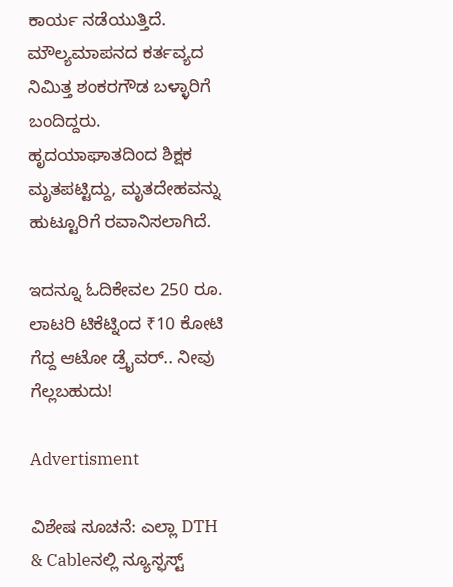ಕಾರ್ಯ ನಡೆಯುತ್ತಿದೆ. ಮೌಲ್ಯಮಾಪನದ ಕರ್ತವ್ಯದ ನಿಮಿತ್ತ ಶಂಕರಗೌಡ ಬಳ್ಳಾರಿಗೆ ಬಂದಿದ್ದರು. ಹೃದಯಾಘಾತದಿಂದ ಶಿಕ್ಷಕ ಮೃತಪಟ್ಟಿದ್ದು, ಮೃತದೇಹವನ್ನು ಹುಟ್ಟೂರಿಗೆ ರವಾನಿಸಲಾಗಿದೆ.

ಇದನ್ನೂ ಓದಿಕೇವಲ 250 ರೂ. ಲಾಟರಿ ಟಿಕೆಟ್ನಿಂದ ₹10 ಕೋಟಿ ಗೆದ್ದ ಆಟೋ ಡ್ರೈವರ್.. ನೀವು ಗೆಲ್ಲಬಹುದು!

Advertisment

ವಿಶೇಷ ಸೂಚನೆ: ಎಲ್ಲಾ DTH & Cableನಲ್ಲಿ ನ್ಯೂಸ್ಫಸ್ಟ್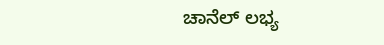ಚಾನೆಲ್ ಲಭ್ಯ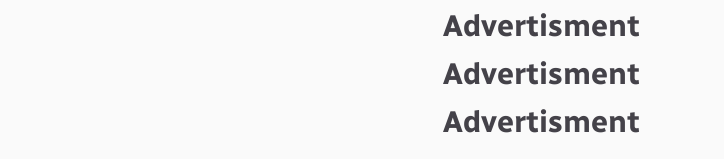Advertisment
Advertisment
Advertisment